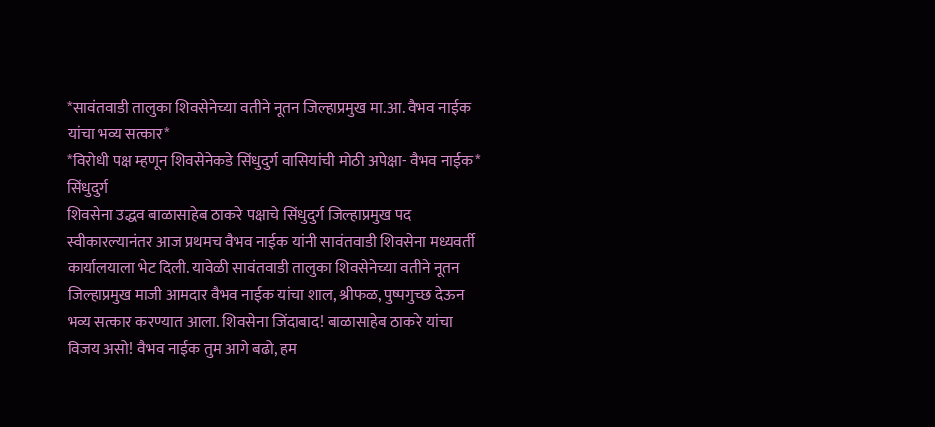*सावंतवाडी तालुका शिवसेनेच्या वतीने नूतन जिल्हाप्रमुख मा.आ. वैभव नाईक यांचा भव्य सत्कार*
*विरोधी पक्ष म्हणून शिवसेनेकडे सिंधुदुर्ग वासियांची मोठी अपेक्षा- वैभव नाईक*
सिंधुदुर्ग
शिवसेना उद्धव बाळासाहेब ठाकरे पक्षाचे सिंधुदुर्ग जिल्हाप्रमुख पद स्वीकारल्यानंतर आज प्रथमच वैभव नाईक यांनी सावंतवाडी शिवसेना मध्यवर्ती कार्यालयाला भेट दिली. यावेळी सावंतवाडी तालुका शिवसेनेच्या वतीने नूतन जिल्हाप्रमुख माजी आमदार वैभव नाईक यांचा शाल, श्रीफळ, पुष्पगुच्छ देऊन भव्य सत्कार करण्यात आला. शिवसेना जिंदाबाद! बाळासाहेब ठाकरे यांचा विजय असो! वैभव नाईक तुम आगे बढो, हम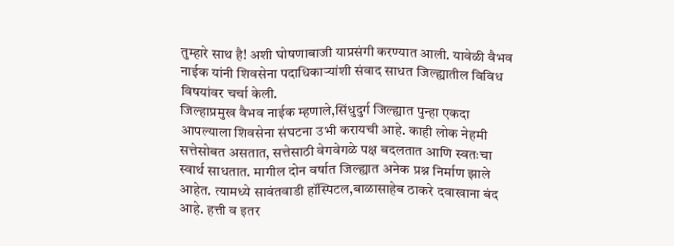तुम्हारे साथ है! अशी घोषणाबाजी याप्रसंगी करण्यात आली. यावेळी वैभव नाईक यांनी शिवसेना पदाधिकाऱ्यांशी संवाद साधत जिल्ह्यातील विविध विषयांवर चर्चा केली.
जिल्हाप्रमुख वैभव नाईक म्हणाले,सिंधुदुर्ग जिल्ह्यात पुन्हा एकदा आपल्याला शिवसेना संघटना उभी करायची आहे. काही लोक नेहमी सत्तेसोबत असतात, सत्तेसाठी वेगवेगळे पक्ष बदलतात आणि स्वतःचा स्वार्थ साधतात. मागील दोन वर्षात जिल्ह्यात अनेक प्रश्न निर्माण झाले आहेत. त्यामध्ये सावंतवाडी हॉस्पिटल,बाळासाहेब ठाकरे दवाखाना बंद आहे. हत्ती व इतर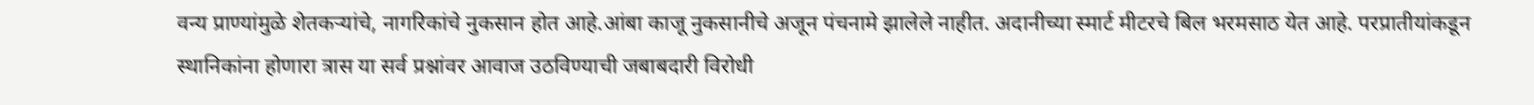वन्य प्राण्यांमुळे शेतकऱ्यांचे, नागरिकांचे नुकसान होत आहे.आंबा काजू नुकसानीचे अजून पंचनामे झालेले नाहीत. अदानीच्या स्मार्ट मीटरचे बिल भरमसाठ येत आहे. परप्रातीयांकडून स्थानिकांना होणारा त्रास या सर्व प्रश्नांवर आवाज उठविण्याची जबाबदारी विरोधी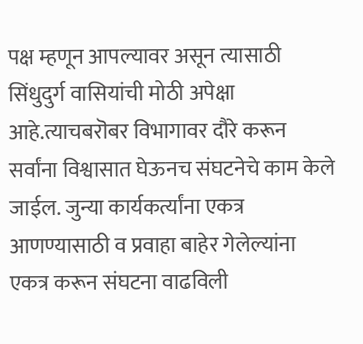पक्ष म्हणून आपल्यावर असून त्यासाठी सिंधुदुर्ग वासियांची मोठी अपेक्षा आहे.त्याचबरॊबर विभागावर दौरे करून सर्वांना विश्वासात घेऊनच संघटनेचे काम केले जाईल. जुन्या कार्यकर्त्यांना एकत्र आणण्यासाठी व प्रवाहा बाहेर गेलेल्यांना एकत्र करून संघटना वाढविली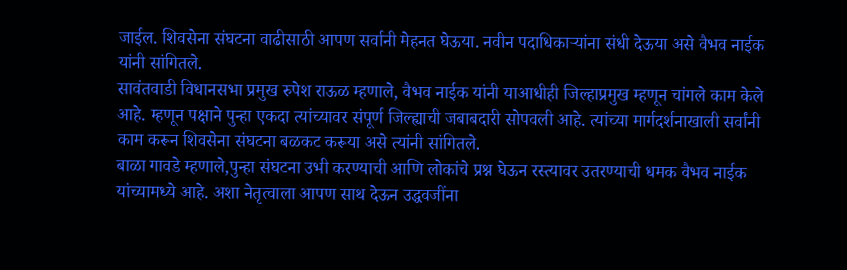जाईल. शिवसेना संघटना वाढीसाठी आपण सर्वानी मेहनत घेऊया. नवीन पदाधिकाऱ्यांना संधी देऊया असे वैभव नाईक यांनी सांगितले.
सावंतवाडी विधानसभा प्रमुख रुपेश राऊळ म्हणाले, वैभव नाईक यांनी याआधीही जिल्हाप्रमुख म्हणून चांगले काम केले आहे. म्हणून पक्षाने पुन्हा एकदा त्यांच्यावर संपूर्ण जिल्ह्याची जबाबदारी सोपवली आहे. त्यांच्या मार्गदर्शनाखाली सर्वांनी काम करून शिवसेना संघटना बळकट करूया असे त्यांनी सांगितले.
बाळा गावडे म्हणाले,पुन्हा संघटना उभी करण्याची आणि लोकांचे प्रश्न घेऊन रस्त्यावर उतरण्याची धमक वैभव नाईक यांच्यामध्ये आहे. अशा नेतृत्वाला आपण साथ देऊन उद्धवजींना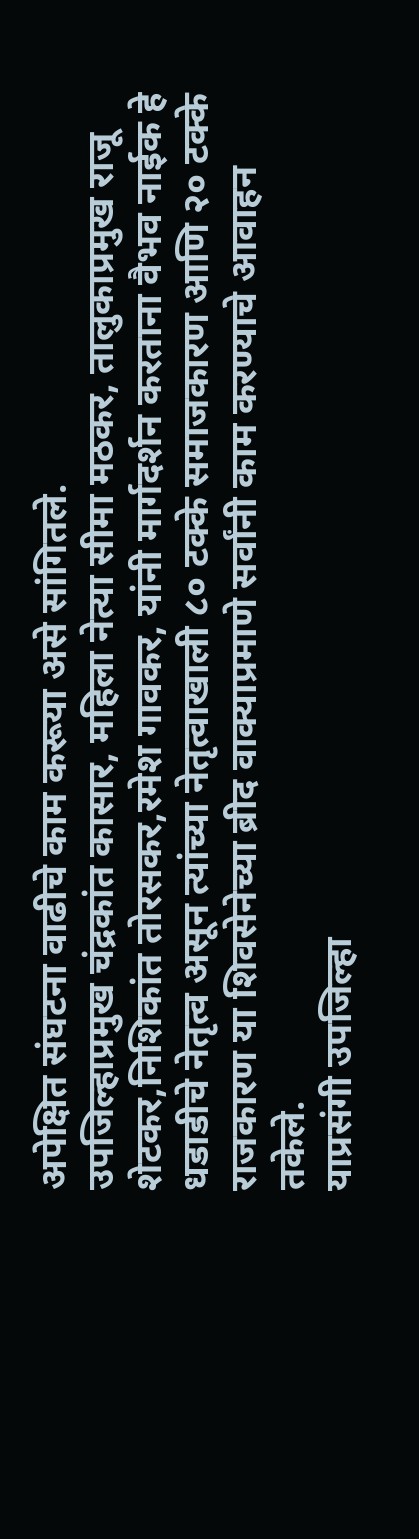अपेक्षित संघटना वाढीचे काम करूया असे सांगितले.
उपजिल्हाप्रमुख चंद्रकांत कासार, महिला नेत्या सीमा मठकर, तालुकाप्रमुख राजू शेटकर,निशिकांत तोरसकर,रमेश गावकर, यांनी मार्गदर्शन करताना वैभव नाईक हे धडाडीचे नेतृत्व असून त्यांच्या नेतृत्वाखाली ८० टक्के समाजकारण आणि २० टक्के राजकारण या शिवसेनेच्या ब्रीद वाक्याप्रमाणे सर्वांनी काम करण्याचे आवाहन तकेले.
याप्रसंगी उपजिल्हा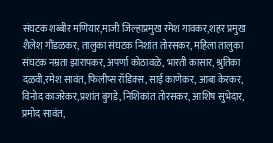संघटक शब्बीर मणियार,माजी जिल्हाप्रमुख रमेश गावकर,शहर प्रमुख शैलेश गौंडळकर, तालुका संघटक निशांत तोरसकर, महिला तालुका संघटक नम्रता झारापकर, अपर्णा कोठावळे, भारती कासार, श्रुतिका दळवी,रमेश सावंत, फिलीप्स रॉडिक्स, साई काणेकर, आबा केरकर, विनोद काजरेकर,प्रशांत बुगडे, निशिकांत तोरसकर, आशिष सुभेदार, प्रमोद सावंत,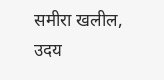समीरा खलील, उदय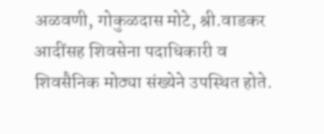अळवणी, गोकुळदास मोटे, श्री.वाडकर आदींसह शिवसेना पदाधिकारी व शिवसैनिक मोठ्या संख्येने उपस्थित होते.